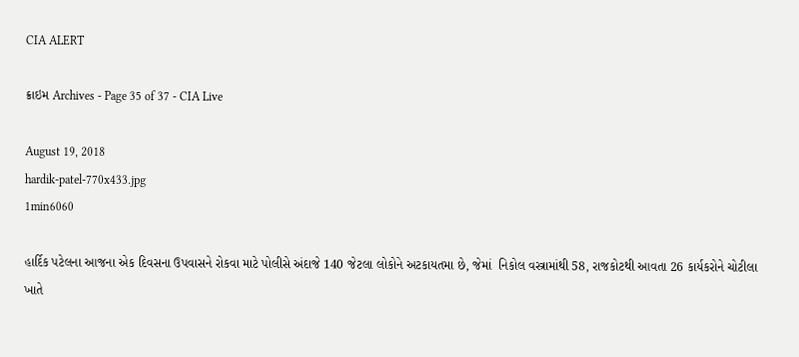CIA ALERT

ક્રાઇમ Archives - Page 35 of 37 - CIA Live

August 19, 2018
hardik-patel-770x433.jpg
1min6060

હાર્દિક પટેલના આજના એક દિવસના ઉપવાસને રોકવા માટે પોલીસે અંદાજે 140 જેટલા લોકોને અટકાયતમા છે, જેમાં  નિકોલ વસ્ત્રામાંથી 58, રાજકોટથી આવતા 26 કાર્યકરોને ચોટીલા ખાતે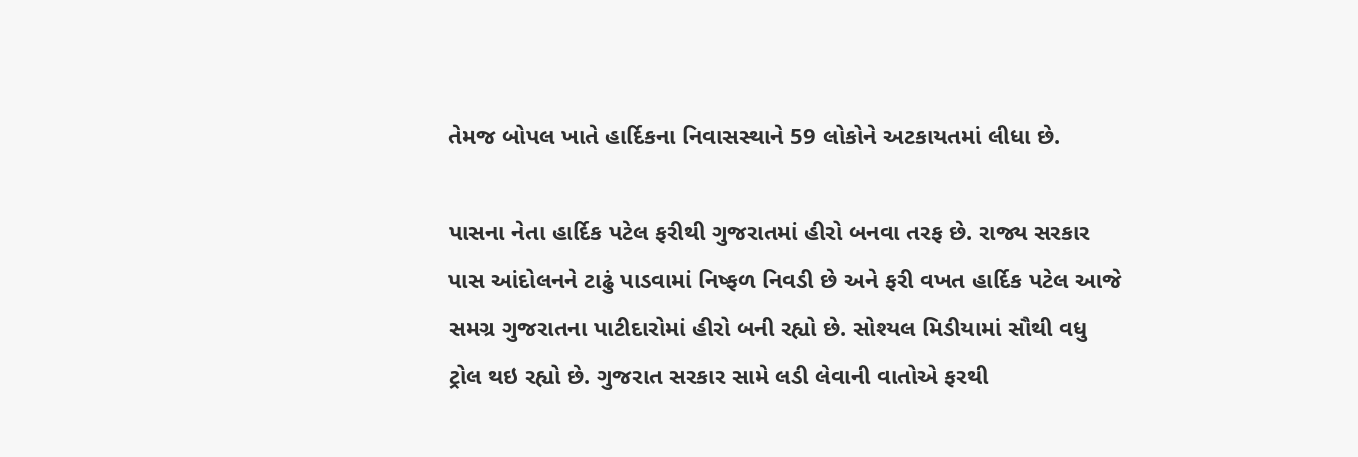તેમજ બોપલ ખાતે હાર્દિકના નિવાસસ્થાને 59 લોકોને અટકાયતમાં લીધા છે.

પાસના નેતા હાર્દિક પટેલ ફરીથી ગુજરાતમાં હીરો બનવા તરફ છે. રાજ્ય સરકાર પાસ આંદોલનને ટાઢું પાડવામાં નિષ્ફળ નિવડી છે અને ફરી વખત હાર્દિક પટેલ આજે સમગ્ર ગુજરાતના પાટીદારોમાં હીરો બની રહ્યો છે. સોશ્યલ મિડીયામાં સૌથી વધુ ટ્રોલ થઇ રહ્યો છે. ગુજરાત સરકાર સામે લડી લેવાની વાતોએ ફરથી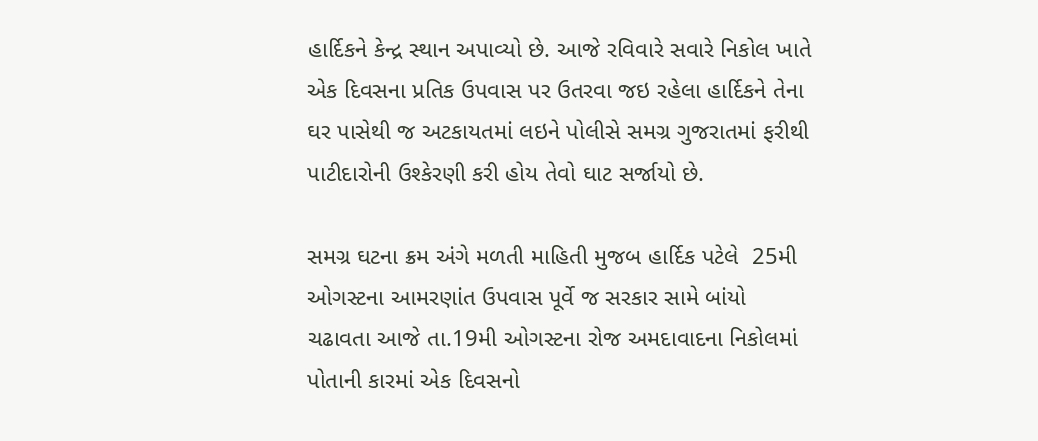હાર્દિકને કેન્દ્ર સ્થાન અપાવ્યો છે. આજે રવિવારે સવારે નિકોલ ખાતે એક દિવસના પ્રતિક ઉપવાસ પર ઉતરવા જઇ રહેલા હાર્દિકને તેના ઘર પાસેથી જ અટકાયતમાં લઇને પોલીસે સમગ્ર ગુજરાતમાં ફરીથી પાટીદારોની ઉશ્કેરણી કરી હોય તેવો ઘાટ સર્જાયો છે.

સમગ્ર ઘટના ક્રમ અંગે મળતી માહિતી મુજબ હાર્દિક પટેલે  25મી ઓગસ્ટના આમરણાંત ઉપવાસ પૂર્વે જ સરકાર સામે બાંયો ચઢાવતા આજે તા.19મી ઓગસ્ટના રોજ અમદાવાદના નિકોલમાં પોતાની કારમાં એક દિવસનો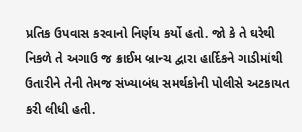પ્રતિક ઉપવાસ કરવાનો નિર્ણય કર્યો હતો. જો કે તે ઘરેથી નિકળે તે અગાઉ જ ક્રાઈમ બ્રાન્ચ દ્વારા હાર્દિકને ગાડીમાંથી ઉતારીને તેની તેમજ સંખ્યાબંધ સમર્થકોની પોલીસે અટકાયત કરી લીધી હતી.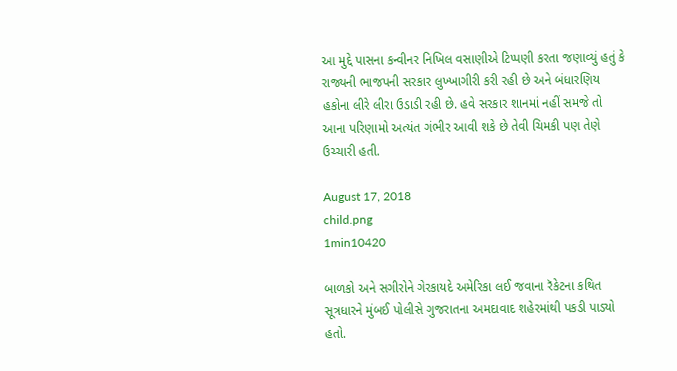આ મુદ્દે પાસના કન્વીનર નિખિલ વસાણીએ ટિપ્પણી કરતા જણાવ્યું હતું કે રાજ્યની ભાજપની સરકાર લુખ્ખાગીરી કરી રહી છે અને બંધારણિય હકોના લીરે લીરા ઉડાડી રહી છે. હવે સરકાર શાનમાં નહીં સમજે તો આના પરિણામો અત્યંત ગંભીર આવી શકે છે તેવી ચિમકી પણ તેણે ઉચ્ચારી હતી.

August 17, 2018
child.png
1min10420

બાળકો અને સગીરોને ગેરકાયદે અમેરિકા લઈ જવાના રૅકેટના કથિત સૂત્રધારને મુંબઈ પોલીસે ગુજરાતના અમદાવાદ શહેરમાંથી પકડી પાડ્યો હતો.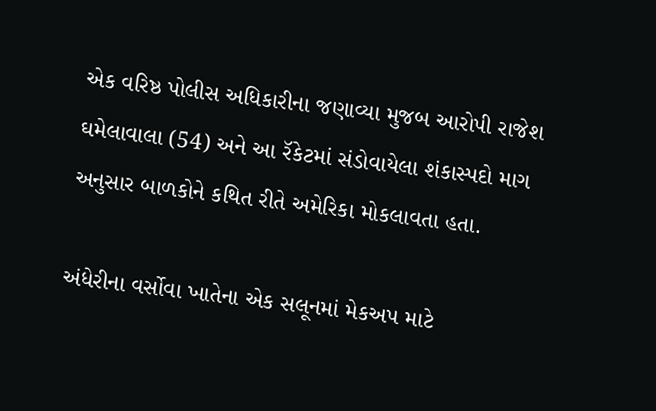એક વરિષ્ઠ પોલીસ અધિકારીના જણાવ્યા મુજબ આરોપી રાજેશ ઘમેલાવાલા (54) અને આ રૅકેટમાં સંડોવાયેલા શંકાસ્પદો માગ અનુસાર બાળકોને કથિત રીતે અમેરિકા મોકલાવતા હતા.

અંધેરીના વર્સોવા ખાતેના એક સલૂનમાં મેકઅપ માટે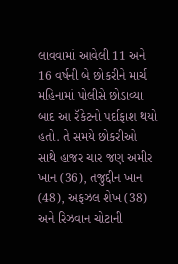લાવવામાં આવેલી 11 અને 16 વર્ષની બે છોકરીને માર્ચ મહિનામાં પોલીસે છોડાવ્યા બાદ આ રૅકેટનો પર્દાફાશ થયો હતો. તે સમયે છોકરીઓ સાથે હાજર ચાર જણ અમીર ખાન (36), તજુદ્દીન ખાન (48), અફઝલ શેખ (38) અને રિઝવાન ચોટાની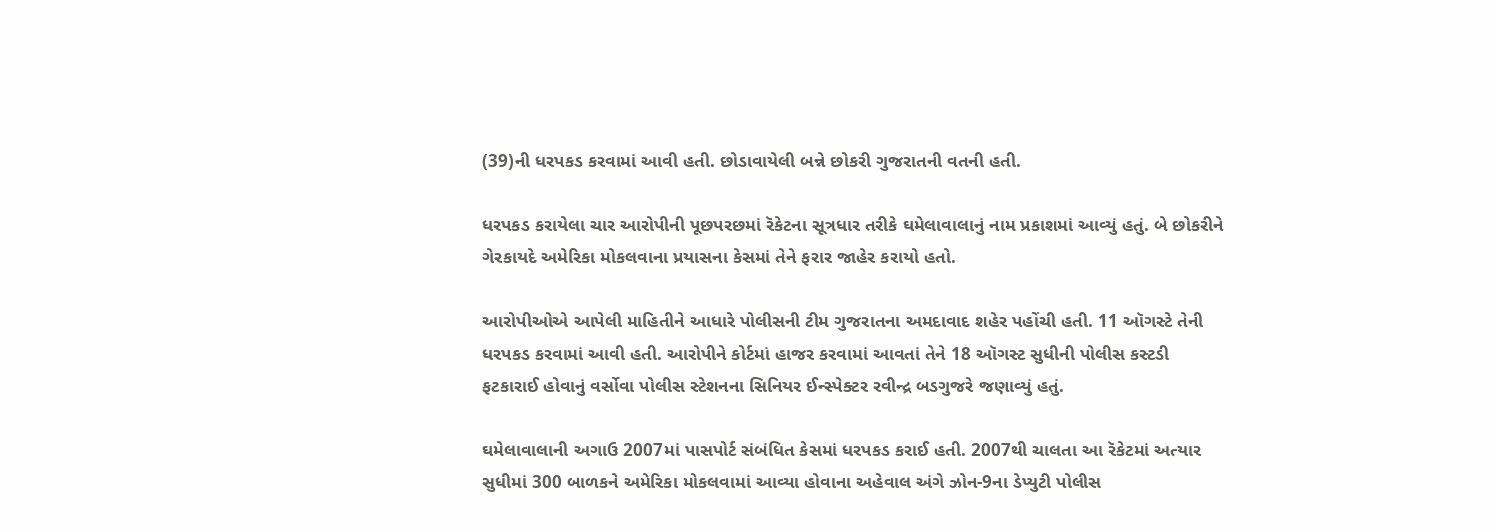(39)ની ધરપકડ કરવામાં આવી હતી. છોડાવાયેલી બન્ને છોકરી ગુજરાતની વતની હતી.

ધરપકડ કરાયેલા ચાર આરોપીની પૂછપરછમાં રૅકેટના સૂત્રધાર તરીકે ઘમેલાવાલાનું નામ પ્રકાશમાં આવ્યું હતું. બે છોકરીને ગેરકાયદે અમેરિકા મોકલવાના પ્રયાસના કેસમાં તેને ફરાર જાહેર કરાયો હતો.

આરોપીઓએ આપેલી માહિતીને આધારે પોલીસની ટીમ ગુજરાતના અમદાવાદ શહેર પહોંચી હતી. 11 ઑગસ્ટે તેની ધરપકડ કરવામાં આવી હતી. આરોપીને કોર્ટમાં હાજર કરવામાં આવતાં તેને 18 ઑગસ્ટ સુધીની પોલીસ કસ્ટડી ફટકારાઈ હોવાનું વર્સોવા પોલીસ સ્ટેશનના સિનિયર ઈન્સ્પેક્ટર રવીન્દ્ર બડગુજરે જણાવ્યું હતું.

ઘમેલાવાલાની અગાઉ 2007માં પાસપોર્ટ સંબંધિત કેસમાં ધરપકડ કરાઈ હતી. 2007થી ચાલતા આ રૅકેટમાં અત્યાર સુધીમાં 300 બાળકને અમેરિકા મોકલવામાં આવ્યા હોવાના અહેવાલ અંગે ઝોન-9ના ડેપ્યુટી પોલીસ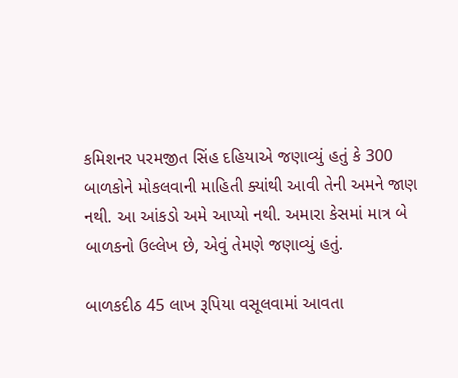કમિશનર પરમજીત સિંહ દહિયાએ જણાવ્યું હતું કે 300 બાળકોને મોકલવાની માહિતી ક્યાંથી આવી તેની અમને જાણ નથી. આ આંકડો અમે આપ્યો નથી. અમારા કેસમાં માત્ર બે બાળકનો ઉલ્લેખ છે, એવું તેમણે જણાવ્યું હતું.

બાળકદીઠ 45 લાખ રૂપિયા વસૂલવામાં આવતા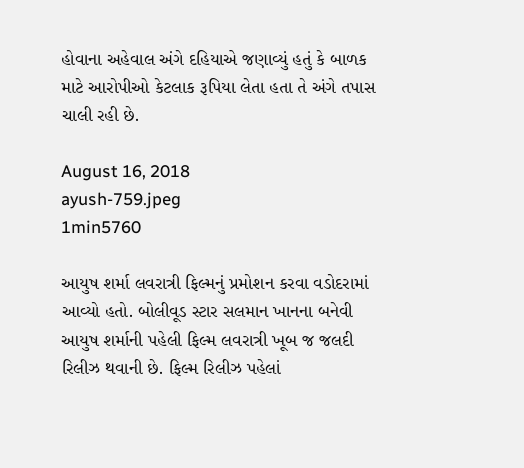હોવાના અહેવાલ અંગે દહિયાએ જણાવ્યું હતું કે બાળક માટે આરોપીઓ કેટલાક રૂપિયા લેતા હતા તે અંગે તપાસ ચાલી રહી છે.

August 16, 2018
ayush-759.jpeg
1min5760

આયુષ શર્મા લવરાત્રી ફિલ્મનું પ્રમોશન કરવા વડોદરામાં આવ્યો હતો. બોલીવૂડ સ્ટાર સલમાન ખાનના બનેવી આયુષ શર્માની પહેલી ફિલ્મ લવરાત્રી ખૂબ જ જલદી રિલીઝ થવાની છે. ફિલ્મ રિલીઝ પહેલાં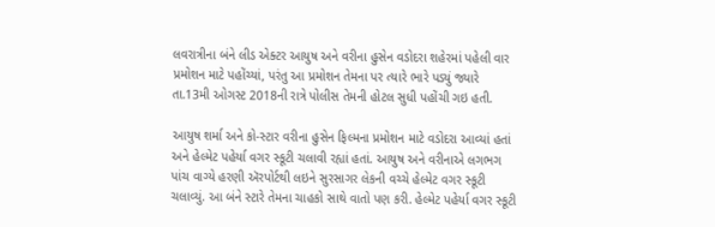લવરાત્રીના બંને લીડ એક્ટર આયુષ અને વરીના હુસેન વડોદરા શહેરમાં પહેલી વાર પ્રમોશન માટે પહોંચ્યાં, પરંતુ આ પ્રમોશન તેમના પર ત્યારે ભારે પડ્યું જ્યારે તા.13મી ઓગસ્ટ 2018ની રાત્રે પોલીસ તેમની હોટલ સુધી પહોંચી ગઇ હતી.

આયુષ શર્મા અને કો-સ્ટાર વરીના હુસેન ફિલ્મના પ્રમોશન માટે વડોદરા આવ્યાં હતાં અને હેલ્મેટ પહેર્યા વગર સ્કૂટી ચલાવી રહ્યાં હતાં. આયુષ અને વરીનાએ લગભગ પાંચ વાગ્યે હરણી ઍરપોર્ટથી લઇને સુરસાગર લેકની વચ્ચે હેલ્મેટ વગર સ્કૂટી ચલાવ્યું. આ બંને સ્ટારે તેમના ચાહકો સાથે વાતો પણ કરી. હેલ્મેટ પહેર્યા વગર સ્કૂટી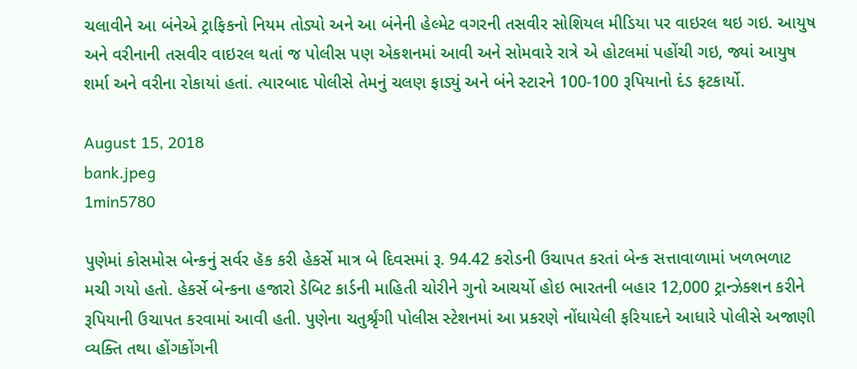ચલાવીને આ બંનેએ ટ્રાફિકનો નિયમ તોડ્યો અને આ બંનેની હેલ્મેટ વગરની તસવીર સોશિયલ મીડિયા પર વાઇરલ થઇ ગઇ. આયુષ અને વરીનાની તસવીર વાઇરલ થતાં જ પોલીસ પણ એકશનમાં આવી અને સોમવારે રાત્રે એ હોટલમાં પહોંચી ગઇ, જ્યાં આયુષ શર્મા અને વરીના રોકાયાં હતાં. ત્યારબાદ પોલીસે તેમનું ચલણ ફાડ્યું અને બંને સ્ટારને 100-100 રૂપિયાનો દંડ ફટકાર્યો.

August 15, 2018
bank.jpeg
1min5780

પુણેમાં કોસમોસ બેન્કનું સર્વર હૅક કરી હેકર્સે માત્ર બે દિવસમાં રૂ. 94.42 કરોડની ઉચાપત કરતાં બેન્ક સત્તાવાળામાં ખળભળાટ મચી ગયો હતો. હેકર્સે બેન્કના હજારો ડેબિટ કાર્ડની માહિતી ચોરીને ગુનો આચર્યો હોઇ ભારતની બહાર 12,000 ટ્રાન્ઝેક્શન કરીને રૂપિયાની ઉચાપત કરવામાં આવી હતી. પુણેના ચતુર્શ્રૃંગી પોલીસ સ્ટેશનમાં આ પ્રકરણે નોંધાયેલી ફરિયાદને આધારે પોલીસે અજાણી વ્યક્તિ તથા હોંગકોંગની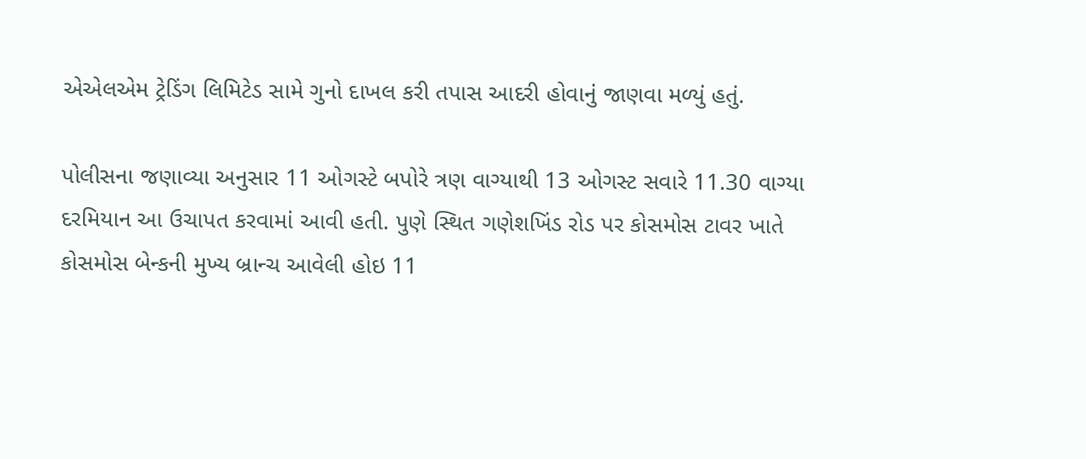એએલએમ ટ્રેડિંગ લિમિટેડ સામે ગુનો દાખલ કરી તપાસ આદરી હોવાનું જાણવા મળ્યું હતું.

પોલીસના જણાવ્યા અનુસાર 11 ઓગસ્ટે બપોરે ત્રણ વાગ્યાથી 13 ઓગસ્ટ સવારે 11.30 વાગ્યા દરમિયાન આ ઉચાપત કરવામાં આવી હતી. પુણે સ્થિત ગણેશખિંડ રોડ પર કોસમોસ ટાવર ખાતે કોસમોસ બેન્કની મુખ્ય બ્રાન્ચ આવેલી હોઇ 11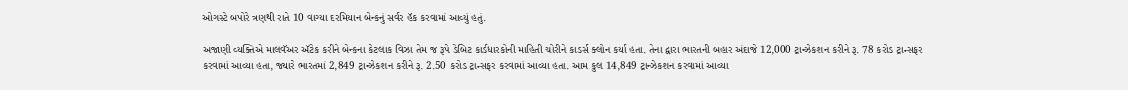ઓગસ્ટે બપોરે ત્રણથી રાતે 10 વાગ્યા દરમિયાન બેન્કનું સર્વર હૅક કરવામાં આવ્યું હતું.

અજાણી વ્યક્તિએ માલવૅઅર ઍટેક કરીને બેન્કના કેટલાક વિઝા તેમ જ રૂપે ડેબિટ કાર્ડધારકોની માહિતી ચોરીને કાડર્સ ક્લોન કર્યા હતા. તેના દ્વારા ભારતની બહાર અંદાજે 12,000 ટ્રાન્ઝેકશન કરીને રૂ. 78 કરોડ ટ્રાન્સફર કરવામાં આવ્યા હતા, જ્યારે ભારતમાં 2,849 ટ્રાન્ઝેકશન કરીને રૂ. 2.50 કરોડ ટ્રાન્સફર કરવામાં આવ્યા હતા. આમ કુલ 14,849 ટ્રાન્ઝેકશન કરવામાં આવ્યા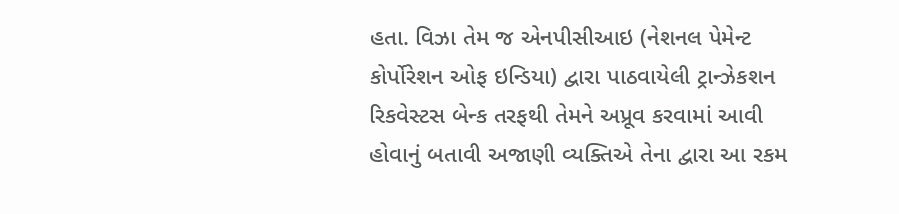હતા. વિઝા તેમ જ એનપીસીઆઇ (નેશનલ પેમેન્ટ કોર્પોરેશન ઓફ ઇન્ડિયા) દ્વારા પાઠવાયેલી ટ્રાન્ઝેકશન રિકવેસ્ટસ બેન્ક તરફથી તેમને અપ્રૂવ કરવામાં આવી હોવાનું બતાવી અજાણી વ્યક્તિએ તેના દ્વારા આ રકમ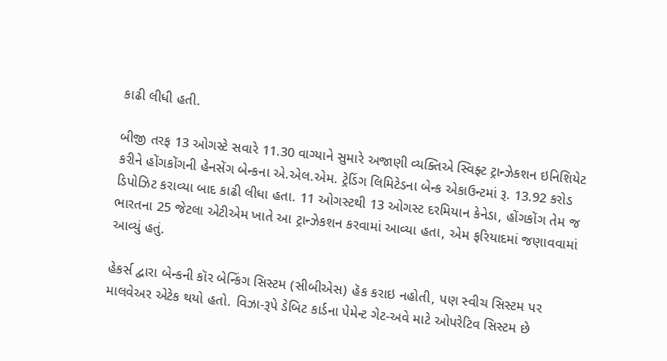કાઢી લીધી હતી.

બીજી તરફ 13 ઓગસ્ટે સવારે 11.30 વાગ્યાને સુમારે અજાણી વ્યક્તિએ સ્વિફ્ટ ટ્રાન્ઝેકશન ઇનિશિયેટ કરીને હોંગકોંગની હેનસેંગ બેન્કના એ.એલ.એમ. ટ્રેડિંગ લિમિટેડના બેન્ક એકાઉન્ટમાં રૂ. 13.92 કરોડ ડિપોઝિટ કરાવ્યા બાદ કાઢી લીધા હતા. 11 ઓગસ્ટથી 13 ઓગસ્ટ દરમિયાન કેનેડા, હોંગકોંગ તેમ જ ભારતના 25 જેટલા એટીએમ ખાતે આ ટ્રાન્ઝેકશન કરવામાં આવ્યા હતા, એમ ફરિયાદમાં જણાવવામાં આવ્યું હતું.

હેકર્સ દ્વારા બેન્કની કૉર બેન્કિંગ સિસ્ટમ (સીબીએસ) હૅક કરાઇ નહોતી, પણ સ્વીચ સિસ્ટમ પર માલવેઅર એટેક થયો હતો. વિઝા-રૂપે ડેબિટ કાર્ડના પેમેન્ટ ગેટ-અવે માટે ઓપરેટિવ સિસ્ટમ છે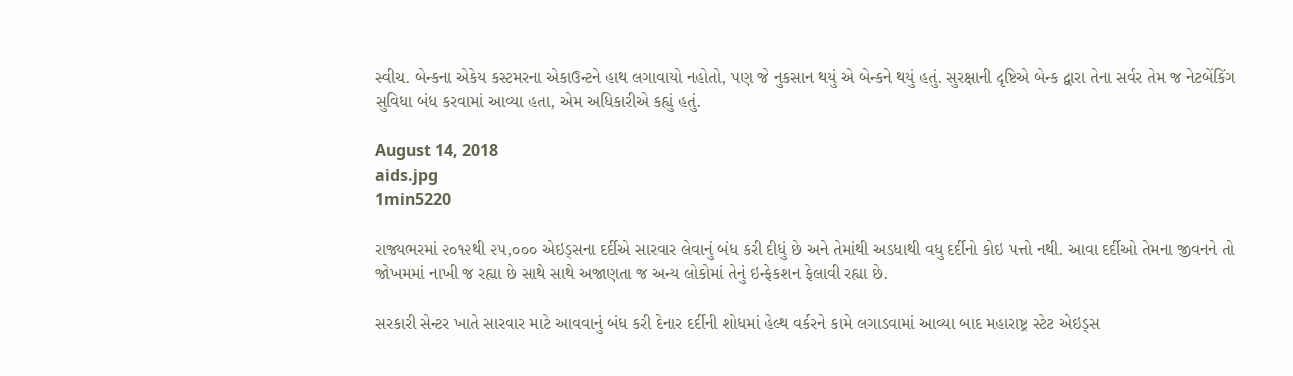સ્વીચ. બેન્કના એકેય કસ્ટમરના એકાઉન્ટને હાથ લગાવાયો નહોતો, પણ જે નુકસાન થયું એ બેન્કને થયું હતું. સુરક્ષાની દૃષ્ટિએ બેન્ક દ્વારા તેના સર્વર તેમ જ નેટબેંકિંગ સુવિધા બંધ કરવામાં આવ્યા હતા, એમ અધિકારીએ કહ્યું હતું.

August 14, 2018
aids.jpg
1min5220

રાજ્યભરમાં ૨૦૧૨થી ૨૫,૦૦૦ એઇડ્સના દર્દીએ સારવાર લેવાનું બંધ કરી દીધું છે અને તેમાંથી અડધાથી વધુ દર્દીનો કોઇ પત્તો નથી. આવા દર્દીઓ તેમના જીવનને તો જોખમમાં નાખી જ રહ્યા છે સાથે સાથે અજાણતા જ અન્ય લોકોમાં તેનું ઇન્ફેકશન ફેલાવી રહ્યા છે.

સરકારી સેન્ટર ખાતે સારવાર માટે આવવાનું બંધ કરી દેનાર દર્દીની શોધમાં હેલ્થ વર્કરને કામે લગાડવામાં આવ્યા બાદ મહારાષ્ટ્ર સ્ટેટ એઇડ્સ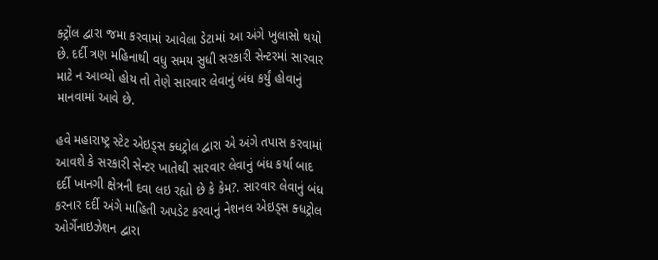ક્ટ્રોંલ દ્વારા જમા કરવામાં આવેલા ડેટામાં આ અંગે ખુલાસો થયો છે. દર્દી ત્રણ મહિનાથી વધુ સમય સુધી સરકારી સેન્ટરમાં સારવાર માટે ન આવ્યો હોય તો તેણે સારવાર લેવાનું બંધ કર્યું હોવાનું માનવામાં આવે છે.

હવે મહારાષ્ટ્ર સ્ટેટ એઇડ્સ ક્ધટ્રોલ દ્વારા એ અંગે તપાસ કરવામાં આવશે કે સરકારી સેન્ટર ખાતેથી સારવાર લેવાનું બંધ કર્યા બાદ દર્દી ખાનગી ક્ષેત્રની દવા લઇ રહ્યો છે કે કેમ?. સારવાર લેવાનું બંધ કરનાર દર્દી અંગે માહિતી અપડેટ કરવાનું નેશનલ એઇડ્સ ક્ધટ્રોલ ઓર્ગેનાઇઝેશન દ્વારા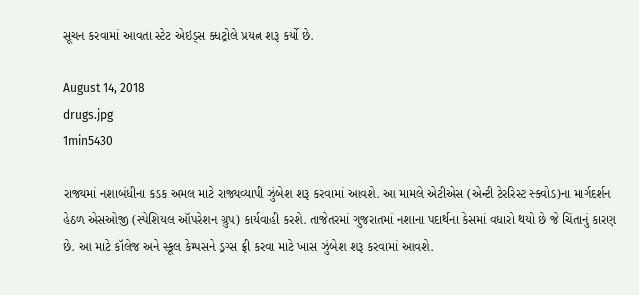સૂચન કરવામાં આવતા સ્ટેટ એઇડ્સ ક્ધટ્રોલે પ્રયત્ન શરૂ કર્યો છે.

August 14, 2018
drugs.jpg
1min5430

રાજ્યમાં નશાબંધીના કડક અમલ માટે રાજ્યવ્યાપી ઝુંબેશ શરૂ કરવામાં આવશે. આ મામલે એટીએસ (એન્ટી ટેરરિસ્ટ સ્ક્વોડ)ના માર્ગદર્શન હેઠળ એસઓજી (સ્પેશિયલ ઑપરેશન ગ્રુપ) કાર્યવાહી કરશે. તાજેતરમાં ગુજરાતમાં નશાના પદાર્થના કેસમાં વધારો થયો છે જે ચિંતાનું કારણ છે. આ માટે કૉલેજ અને સ્કૂલ કેમ્પસને ડ્રગ્સ ફ્રી કરવા માટે ખાસ ઝુંબેશ શરૂ કરવામાં આવશે.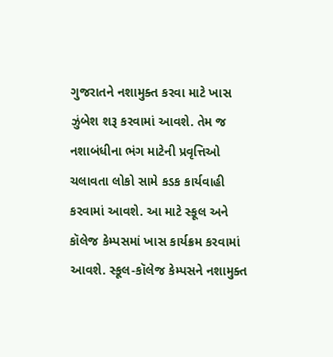ગુજરાતને નશામુક્ત કરવા માટે ખાસ ઝુંબેશ શરૂ કરવામાં આવશે. તેમ જ નશાબંધીના ભંગ માટેની પ્રવૃત્તિઓ ચલાવતા લોકો સામે કડક કાર્યવાહી કરવામાં આવશે. આ માટે સ્કૂલ અને કૉલેજ કેમ્પસમાં ખાસ કાર્યક્રમ કરવામાં આવશે. સ્કૂલ-કૉલેજ કેમ્પસને નશામુક્ત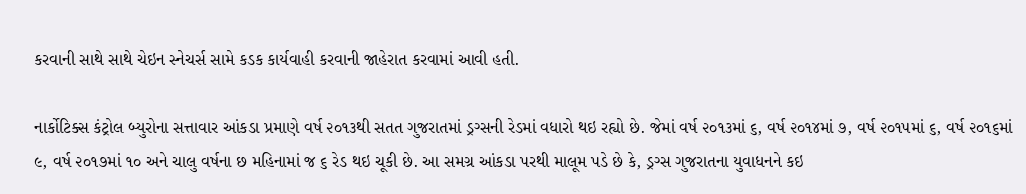કરવાની સાથે સાથે ચેઇન સ્નેચર્સ સામે કડક કાર્યવાહી કરવાની જાહેરાત કરવામાં આવી હતી.

નાર્કોટિક્સ કંટ્રોલ બ્યુરોના સત્તાવાર આંકડા પ્રમાણે વર્ષ ૨૦૧૩થી સતત ગુજરાતમાં ડ્રગ્સની રેડમાં વધારો થઇ રહ્યો છે. જેમાં વર્ષ ૨૦૧૩માં ૬, વર્ષ ૨૦૧૪માં ૭, વર્ષ ૨૦૧૫માં ૬, વર્ષ ૨૦૧૬માં ૯, વર્ષ ૨૦૧૭માં ૧૦ અને ચાલુ વર્ષના છ મહિનામાં જ ૬ રેડ થઇ ચૂકી છે. આ સમગ્ર આંકડા પરથી માલૂમ પડે છે કે, ડ્રગ્સ ગુજરાતના યુવાધનને કઇ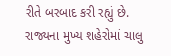રીતે બરબાદ કરી રહ્યું છે. રાજ્યના મુખ્ય શહેરોમાં ચાલુ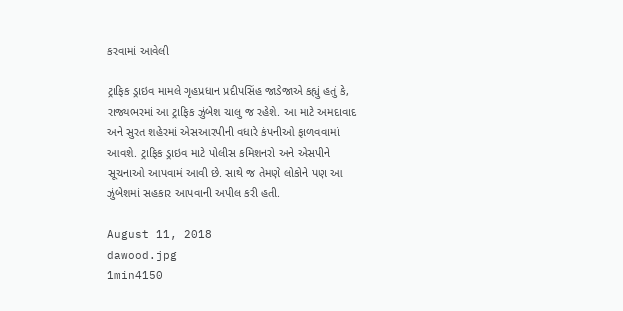કરવામાં આવેલી

ટ્રાફિક ડ્રાઇવ મામલે ગૃહપ્રધાન પ્રદીપસિંહ જાડેજાએ કહ્યું હતું કે, રાજ્યભરમાં આ ટ્રાફિક ઝુંબેશ ચાલુ જ રહેશે. આ માટે અમદાવાદ અને સુરત શહેરમાં એસઆરપીની વધારે કંપનીઓ ફાળવવામાં આવશે. ટ્રાફિક ડ્રાઇવ માટે પોલીસ કમિશનરો અને એસપીને સૂચનાઓ આપવામં આવી છે. સાથે જ તેમણે લોકોને પણ આ ઝુંબેશમાં સહકાર આપવાની અપીલ કરી હતી.

August 11, 2018
dawood.jpg
1min4150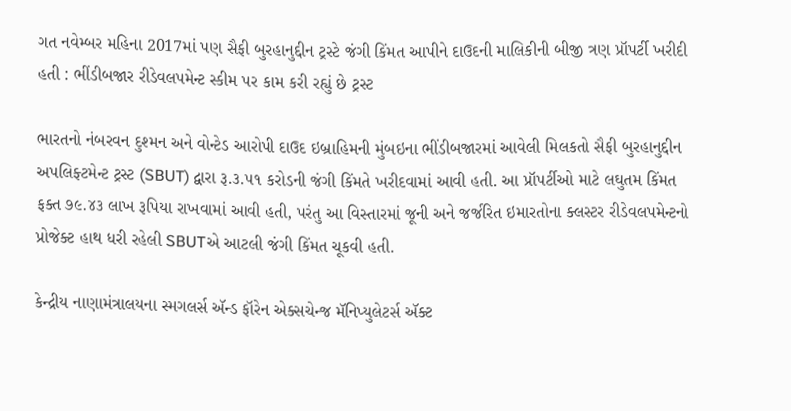ગત નવેમ્બર મહિના 2017માં પણ સૈફી બુરહાનુદ્દીન ટ્રસ્ટે જંગી કિંમત આપીને દાઉદની માલિકીની બીજી ત્રણ પ્રૉપર્ટી ખરીદી હતી : ભીંડીબજાર રીડેવલપમેન્ટ સ્કીમ પર કામ કરી રહ્યું છે ટ્રસ્ટ

ભારતનો નંબરવન દુશ્મન અને વોન્ટેડ આરોપી દાઉદ ઇબ્રાહિમની મુંબઇના ભીંડીબજારમાં આવેલી મિલકતો સૈફી બુરહાનુદ્દીન અપલિફ્ટમેન્ટ ટ્રસ્ટ (SBUT) દ્વારા રૂ.૩.૫૧ કરોડની જંગી કિંમતે ખરીદવામાં આવી હતી. આ પ્રૉપર્ટીઓ માટે લઘુતમ કિંમત ફક્ત ૭૯.૪૩ લાખ રૂપિયા રાખવામાં આવી હતી, પરંતુ આ વિસ્તારમાં જૂની અને જર્જરિત ઇમારતોના ક્લસ્ટર રીડેવલપમેન્ટનો પ્રોજેક્ટ હાથ ધરી રહેલી SBUTએ આટલી જંગી કિંમત ચૂકવી હતી.

કેન્દ્રીય નાણામંત્રાલયના સ્મગલર્સ ઍન્ડ ફૉરેન એક્સચેન્જ મૅનિપ્યુલેટર્સ ઍક્ટ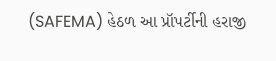(SAFEMA) હેઠળ આ પ્રૉપર્ટીની હરાજી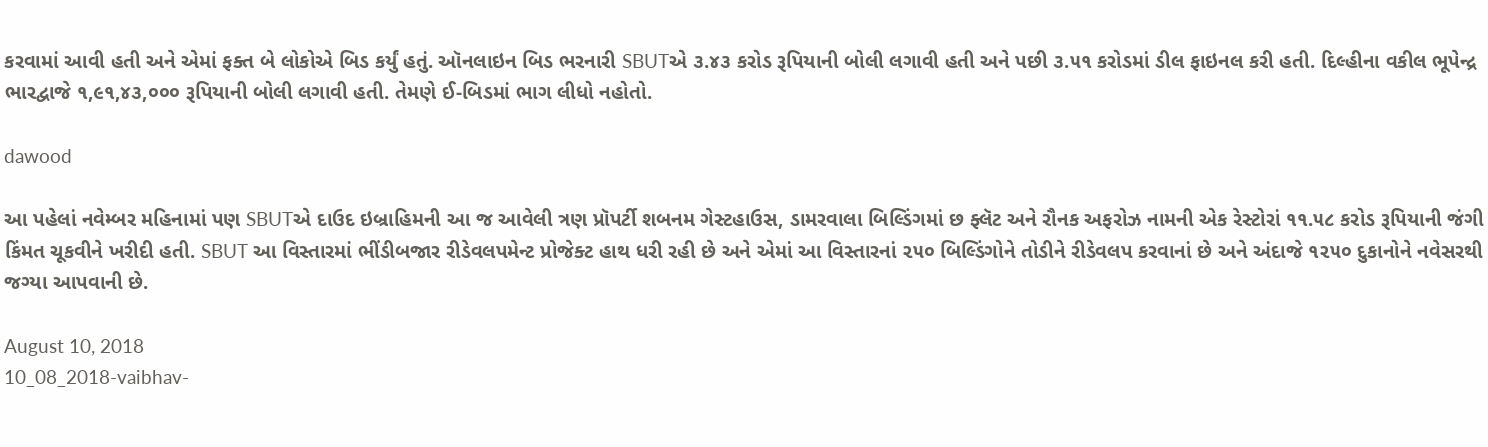કરવામાં આવી હતી અને એમાં ફક્ત બે લોકોએ બિડ કર્યું હતું. ઑનલાઇન બિડ ભરનારી SBUTએ ૩.૪૩ કરોડ રૂપિયાની બોલી લગાવી હતી અને પછી ૩.૫૧ કરોડમાં ડીલ ફાઇનલ કરી હતી. દિલ્હીના વકીલ ભૂપેન્દ્ર ભારદ્વાજે ૧,૯૧,૪૩,૦૦૦ રૂપિયાની બોલી લગાવી હતી. તેમણે ઈ-બિડમાં ભાગ લીધો નહોતો.

dawood

આ પહેલાં નવેમ્બર મહિનામાં પણ SBUTએ દાઉદ ઇબ્રાહિમની આ જ આવેલી ત્રણ પ્રૉપર્ટી શબનમ ગેસ્ટહાઉસ, ડામરવાલા બિલ્ડિંગમાં છ ફ્લૅટ અને રૌનક અફરોઝ નામની એક રેસ્ટોરાં ૧૧.૫૮ કરોડ રૂપિયાની જંગી કિંમત ચૂકવીને ખરીદી હતી. SBUT આ વિસ્તારમાં ભીંડીબજાર રીડેવલપમેન્ટ પ્રોજેક્ટ હાથ ધરી રહી છે અને એમાં આ વિસ્તારનાં ૨૫૦ બિલ્ડિંગોને તોડીને રીડેવલપ કરવાનાં છે અને અંદાજે ૧૨૫૦ દુકાનોને નવેસરથી જગ્યા આપવાની છે.

August 10, 2018
10_08_2018-vaibhav-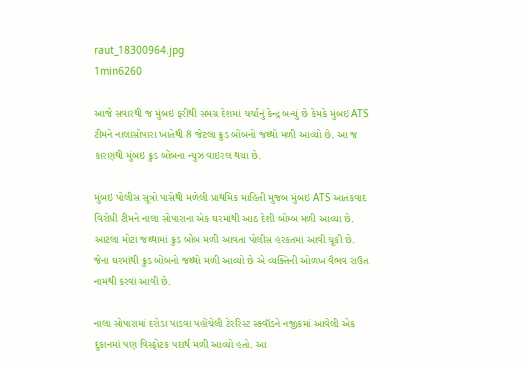raut_18300964.jpg
1min6260

આજે સવારથી જ મુંબઇ ફરીથી સમગ્ર દેશમાં ચર્ચાનું કેન્દ્ર બન્યું છે કેમકે મુંબઇ ATS ટીમને નાલાસોપારા ખાતેથી 8 જેટલા ક્રુડ બોંબનો જથ્થો મળી આવ્યો છે. આ જ કારણથી મુંબઇ ક્રુડ બોંબના ન્યુઝ વાઇરલ થયા છે.

મુંબઇ પોલીસ સૂત્રો પાસેથી મળેલી પ્રાથમિક માહિતી મુજબ મુંબઇ ATS આતંકવાદ વિરોધી ટીમને નાલા સોપારાના એક ઘરમાંથી આઠ દેશી બોમ્બ મળી આવ્યા છે. આટલા મોટા જથ્થામાં ક્રુડ બોંબ મળી આવતા પોલીસ હરકતમાં આવી ચૂકી છે. જેના ઘરમાંથી ક્રુડ બોંબનો જથ્થો મળી આવ્યો છે એ વ્યક્તિની ઓળખ વૈભવ રાઉત નામથી કરવાં આવી છે.

નાલા સોપારામાં દરોડા પાડવા પહોંચેલી ટેરરિસ્ટ સ્ક્વૉડને નજીકમાં આવેલી એક દુકાનમાં પણ વિસ્ફોટક પદાર્થ મળી આવ્યો હતો. આ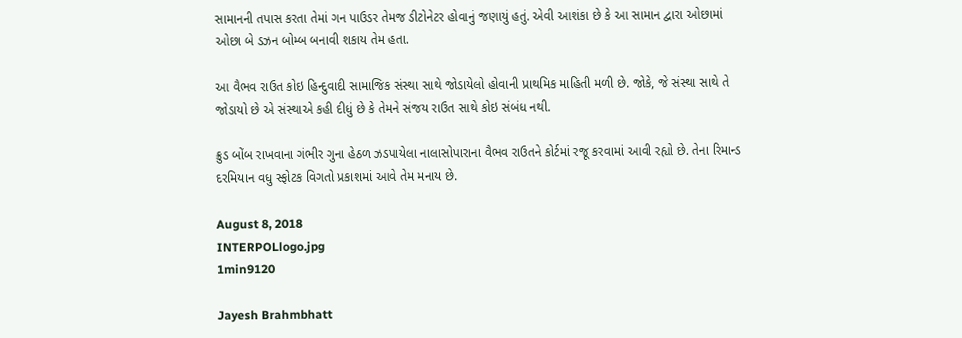સામાનની તપાસ કરતા તેમાં ગન પાઉડર તેમજ ડીટોનેટર હોવાનું જણાયું હતું. એવી આશંકા છે કે આ સામાન દ્વારા ઓછામાં ઓછા બે ડઝન બોમ્બ બનાવી શકાય તેમ હતા.

આ વૈભવ રાઉત કોઇ હિન્દુવાદી સામાજિક સંસ્થા સાથે જોડાયેલો હોવાની પ્રાથમિક માહિતી મળી છે. જોકે, જે સંસ્થા સાથે તે જોડાયો છે એ સંસ્થાએ કહી દીધું છે કે તેમને સંજય રાઉત સાથે કોઇ સંબંધ નથી.

ક્રુડ બોંબ રાખવાના ગંભીર ગુના હેઠળ ઝડપાયેલા નાલાસોપારાના વૈભવ રાઉતને કોર્ટમાં રજૂ કરવામાં આવી રહ્યો છે. તેના રિમાન્ડ દરમિયાન વધુ સ્ફોટક વિગતો પ્રકાશમાં આવે તેમ મનાય છે.

August 8, 2018
INTERPOLlogo.jpg
1min9120

Jayesh Brahmbhatt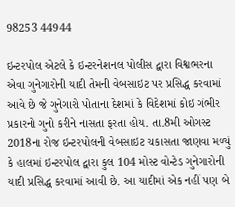98253 44944

ઇન્ટરપોલ એટલે કે ઇન્ટરનેશનલ પોલીસ દ્વારા વિશ્વભરના એવા ગુનેગારોની યાદી તેમની વેબસાઇટ પર પ્રસિદ્ધ કરવામાં આવે છે જે ગુનેગારો પોતાના દેશમાં કે વિદેશમાં કોઇ ગંભીર પ્રકારનો ગુનો કરીને નાસતા ફરતા હોય. તા.8મી ઓગસ્ટ 2018ના રોજ ઇન્ટરપોલની વેબસાઇટ ચકાસતા જાણવા મળ્યું કે હાલમાં ઇન્ટરપોલ દ્વારા કુલ 104 મોસ્ટ વોન્ટેડ ગુનેગારોની યાદી પ્રસિદ્ધ કરવામાં આવી છે. આ યાદીમાં એક નહીં પણ બે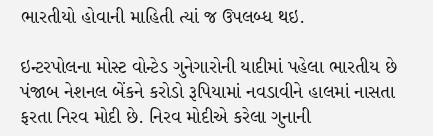ભારતીયો હોવાની માહિતી ત્યાં જ ઉપલબ્ધ થઇ.

ઇન્ટરપોલના મોસ્ટ વોન્ટેડ ગુનેગારોની યાદીમાં પહેલા ભારતીય છે પંજાબ નેશનલ બેંકને કરોડો રૂપિયામાં નવડાવીને હાલમાં નાસતા ફરતા નિરવ મોદી છે. નિરવ મોદીએ કરેલા ગુનાની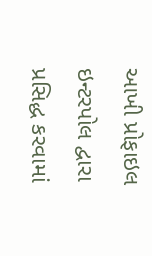આખી પ્રોફાઇલ ઇન્ટરપોલ દ્વારા પ્રસિદ્ધ કરવામાં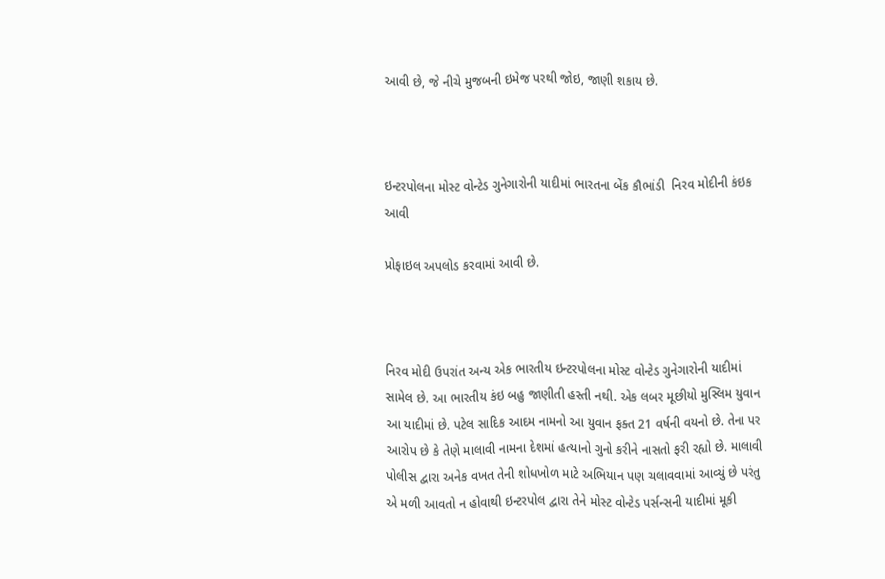આવી છે, જે નીચે મુજબની ઇમેજ પરથી જોઇ, જાણી શકાય છે.



ઇન્ટરપોલના મોસ્ટ વોન્ટેડ ગુનેગારોની યાદીમાં ભારતના બેંક કૌભાંડી  નિરવ મોદીની કંઇક આવી

પ્રોફાઇલ અપલોડ કરવામાં આવી છે.



નિરવ મોદી ઉપરાંત અન્ય એક ભારતીય ઇન્ટરપોલના મોસ્ટ વોન્ટેડ ગુનેગારોની યાદીમાં સામેલ છે. આ ભારતીય કંઇ બહુ જાણીતી હસ્તી નથી. એક લબર મૂછીયો મુસ્લિમ યુવાન આ યાદીમાં છે. પટેલ સાદિક આદમ નામનો આ યુવાન ફક્ત 21 વર્ષની વયનો છે. તેના પર આરોપ છે કે તેણે માલાવી નામના દેશમાં હત્યાનો ગુનો કરીને નાસતો ફરી રહ્યો છે. માલાવી પોલીસ દ્વારા અનેક વખત તેની શોધખોળ માટે અભિયાન પણ ચલાવવામાં આવ્યું છે પરંતુ એ મળી આવતો ન હોવાથી ઇન્ટરપોલ દ્વારા તેને મોસ્ટ વોન્ટેડ પર્સન્સની યાદીમાં મૂકી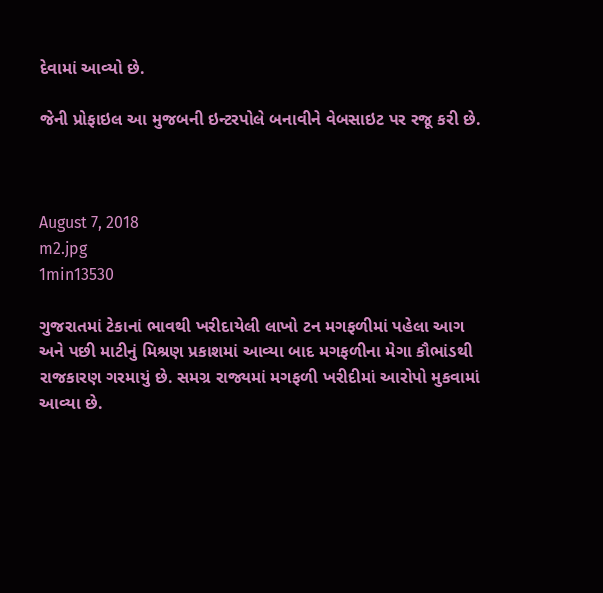દેવામાં આવ્યો છે.

જેની પ્રોફાઇલ આ મુજબની ઇન્ટરપોલે બનાવીને વેબસાઇટ પર રજૂ કરી છે.



August 7, 2018
m2.jpg
1min13530

ગુજરાતમાં ટેકાનાં ભાવથી ખરીદાયેલી લાખો ટન મગફળીમાં પહેલા આગ અને પછી માટીનું મિશ્રણ પ્રકાશમાં આવ્યા બાદ મગફળીના મેગા કૌભાંડથી રાજકારણ ગરમાયું છે. સમગ્ર રાજ્યમાં મગફળી ખરીદીમાં આરોપો મુકવામાં આવ્યા છે.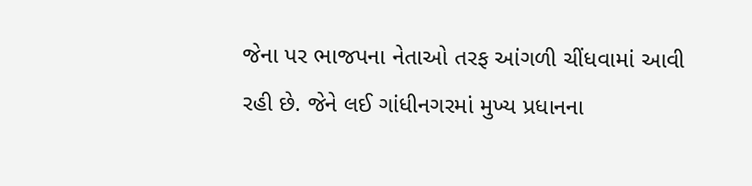જેના પર ભાજપના નેતાઓ તરફ આંગળી ચીંધવામાં આવી રહી છે. જેને લઈ ગાંધીનગરમાં મુખ્ય પ્રધાનના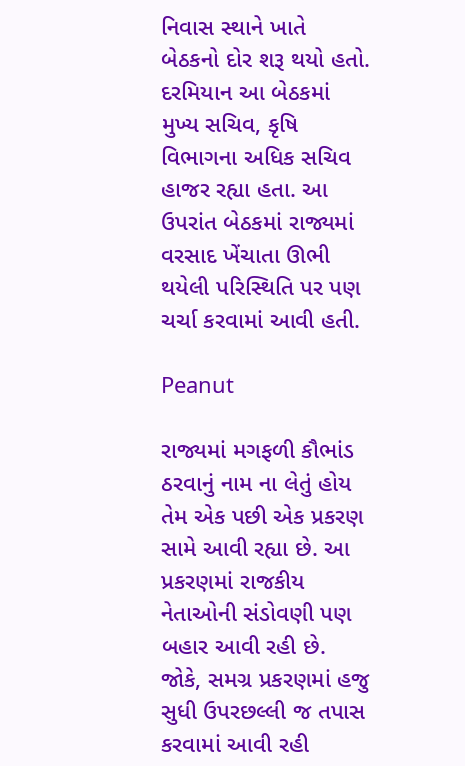નિવાસ સ્થાને ખાતે બેઠકનો દોર શરૂ થયો હતો. દરમિયાન આ બેઠકમાં મુખ્ય સચિવ, કૃષિ વિભાગના અધિક સચિવ હાજર રહ્યા હતા. આ ઉપરાંત બેઠકમાં રાજ્યમાં વરસાદ ખેંચાતા ઊભી થયેલી પરિસ્થિતિ પર પણ ચર્ચા કરવામાં આવી હતી.

Peanut

રાજ્યમાં મગફળી કૌભાંડ ઠરવાનું નામ ના લેતું હોય તેમ એક પછી એક પ્રકરણ સામે આવી રહ્યા છે. આ પ્રકરણમાં રાજકીય નેતાઓની સંડોવણી પણ બહાર આવી રહી છે. જોકે, સમગ્ર પ્રકરણમાં હજુ સુધી ઉપરછલ્લી જ તપાસ કરવામાં આવી રહી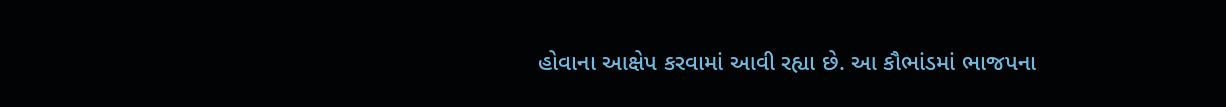હોવાના આક્ષેપ કરવામાં આવી રહ્યા છે. આ કૌભાંડમાં ભાજપના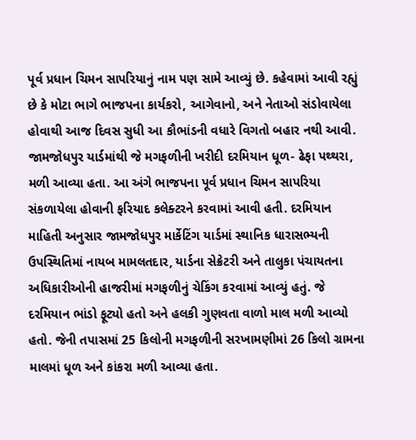પૂર્વ પ્રધાન ચિમન સાપરિયાનું નામ પણ સામે આવ્યું છે. કહેવામાં આવી રહ્યું છે કે મોટા ભાગે ભાજપના કાર્યકરો, આગેવાનો, અને નેતાઓ સંડોવાયેલા હોવાથી આજ દિવસ સુધી આ કૌભાંડની વધારે વિગતો બહાર નથી આવી. જામજોધપુર યાર્ડમાંથી જે મગફળીની ખરીદી દરમિયાન ધૂળ- ઢેફા પથ્થરા, મળી આવ્યા હતા. આ અંગે ભાજપના પૂર્વ પ્રધાન ચિમન સાપરિયા સંકળાયેલા હોવાની ફરિયાદ કલેક્ટરને કરવામાં આવી હતી. દરમિયાન માહિતી અનુસાર જામજોધપુર માર્કેટિંગ યાર્ડમાં સ્થાનિક ધારાસભ્યની ઉપસ્થિતિમાં નાયબ મામલતદાર, યાર્ડના સેક્રેટરી અને તાલુકા પંચાયતના અધિકારીઓની હાજરીમાં મગફળીનું ચેકિંગ કરવામાં આવ્યું હતું. જે દરમિયાન ભાંડો ફૂટ્યો હતો અને હલકી ગુણવતા વાળો માલ મળી આવ્યો હતો. જેની તપાસમાં 25 કિલોની મગફળીની સરખામણીમાં 26 કિલો ગ્રામના માલમાં ધૂળ અને કાંકરા મળી આવ્યા હતા.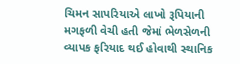ચિમન સાપરિયાએ લાખો રૂપિયાની મગફળી વેચી હતી જેમાં ભેળસેળની વ્યાપક ફરિયાદ થઈ હોવાથી સ્થાનિક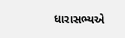ધારાસભ્યએ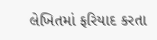લેખિતમાં ફરિયાદ કરતા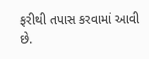ફરીથી તપાસ કરવામાં આવી છે.